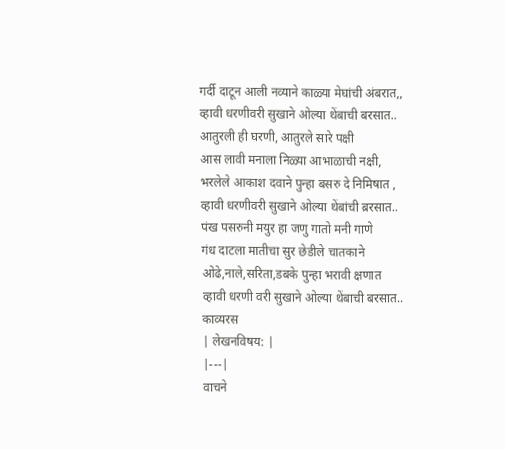गर्दी दाटून आली नव्याने काळ्या मेघांची अंबरात,,
व्हावी धरणीवरी सुखाने ओल्या थेंबाची बरसात..
आतुरली ही घरणी, आतुरले सारे पक्षी
आस लावी मनाला निळ्या आभाळाची नक्षी,
भरलेले आकाश दवाने पुन्हा बसरु दे निमिषात ,
व्हावी धरणीवरी सुखाने ओल्या थेंबांची ब़रसात..
पंख पसरुनी मयुर हा जणु गातो मनी गाणे
गंध दाटला मातीचा सुर छेडीले चातकाने
ओढे,नाले,सरिता,डबके पुन्हा भरावी क्षणात
व्हावी धरणी वरी सुखाने ओल्या थेंबाची बरसात..
काव्यरस
| लेखनविषय: |
|---|
वाचने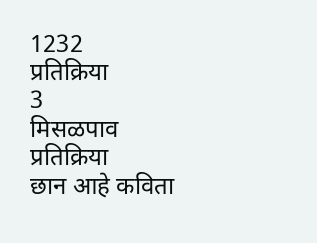1232
प्रतिक्रिया
3
मिसळपाव
प्रतिक्रिया
छान आहे कविता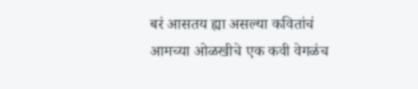बरं आसतय ह्या असल्या कवितांचं
आमच्या ओळखीचे एक कवी वेगळंच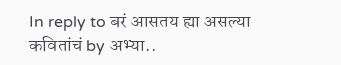In reply to बरं आसतय ह्या असल्या कवितांचं by अभ्या..